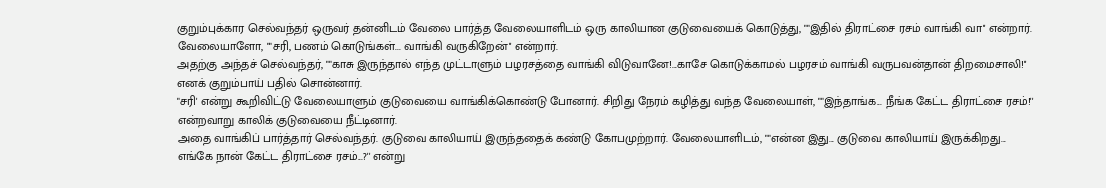குறும்புக்கார செல்வந்தர் ஒருவர் தன்னிடம் வேலை பார்த்த வேலையாளிடம் ஒரு காலியான குடுவையைக் கொடுத்து, ""இதில் திராட்சை ரசம் வாங்கி வா'' என்றார்.
வேலையாளோ, ""சரி, பணம் கொடுங்கள்... வாங்கி வருகிறேன்'' என்றார்.
அதற்கு அந்தச் செல்வந்தர், ""காசு இருந்தால் எந்த முட்டாளும் பழரசத்தை வாங்கி விடுவானே!...காசே கொடுக்காமல் பழரசம் வாங்கி வருபவன்தான் திறமைசாலி!'' எனக் குறும்பாய் பதில் சொன்னார்.
"சரி' என்று கூறிவிட்டு வேலையாளும் குடுவையை வாங்கிக்கொண்டு போனார். சிறிது நேரம் கழித்து வந்த வேலையாள், ""இந்தாங்க... நீங்க கேட்ட திராட்சை ரசம்!'' என்றவாறு காலிக் குடுவையை நீட்டினார்.
அதை வாங்கிப் பார்த்தார் செல்வந்தர். குடுவை காலியாய் இருந்ததைக் கண்டு கோபமுற்றார். வேலையாளிடம், ""என்ன இது... குடுவை காலியாய் இருக்கிறது... எங்கே நான் கேட்ட திராட்சை ரசம்...?'' என்று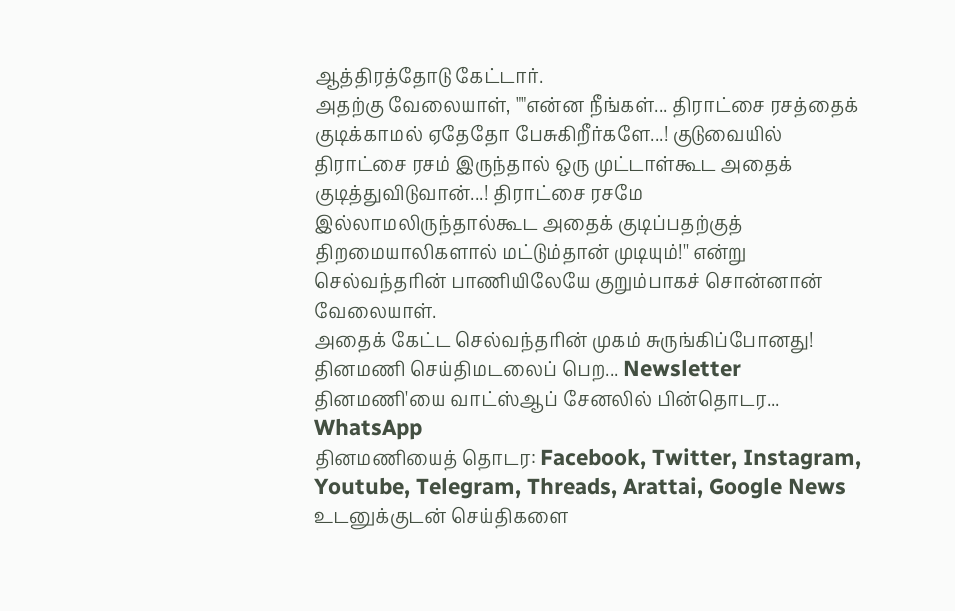ஆத்திரத்தோடு கேட்டார்.
அதற்கு வேலையாள், ""என்ன நீங்கள்... திராட்சை ரசத்தைக் குடிக்காமல் ஏதேதோ பேசுகிறீர்களே...! குடுவையில் திராட்சை ரசம் இருந்தால் ஒரு முட்டாள்கூட அதைக் குடித்துவிடுவான்...! திராட்சை ரசமே இல்லாமலிருந்தால்கூட அதைக் குடிப்பதற்குத் திறமையாலிகளால் மட்டும்தான் முடியும்!'' என்று செல்வந்தரின் பாணியிலேயே குறும்பாகச் சொன்னான் வேலையாள்.
அதைக் கேட்ட செல்வந்தரின் முகம் சுருங்கிப்போனது!
தினமணி செய்திமடலைப் பெற... Newsletter
தினமணி'யை வாட்ஸ்ஆப் சேனலில் பின்தொடர... WhatsApp
தினமணியைத் தொடர: Facebook, Twitter, Instagram, Youtube, Telegram, Threads, Arattai, Google News
உடனுக்குடன் செய்திகளை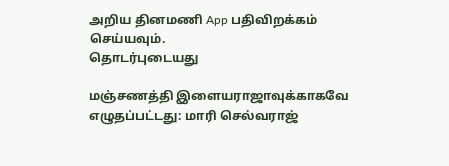அறிய தினமணி App பதிவிறக்கம் செய்யவும்.
தொடர்புடையது

மஞ்சணத்தி இளையராஜாவுக்காகவே எழுதப்பட்டது: மாரி செல்வராஜ்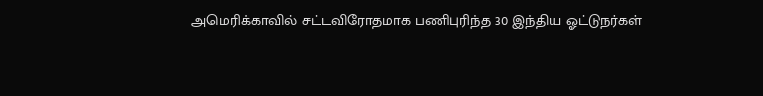அமெரிக்காவில் சட்டவிரோதமாக பணிபுரிந்த 30 இந்திய ஓட்டுநர்கள்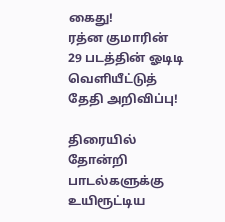கைது!
ரத்ன குமாரின் 29 படத்தின் ஓடிடி வெளியீட்டுத் தேதி அறிவிப்பு!

திரையில் தோன்றி பாடல்களுக்கு உயிரூட்டிய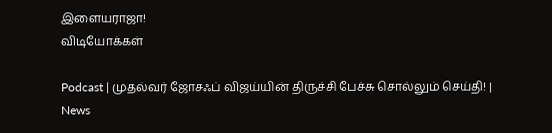இளையராஜா!
விடியோக்கள்

Podcast | முதல்வர் ஜோசஃப் விஜய்யின் திருச்சி பேச்சு சொல்லும் செய்தி! | News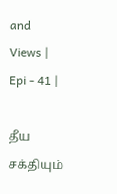and Views | Epi - 41 |

தீய சக்தியும்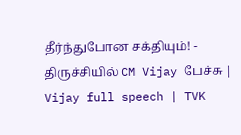தீர்ந்துபோன சக்தியும்! - திருச்சியில் CM Vijay பேச்சு | Vijay full speech | TVK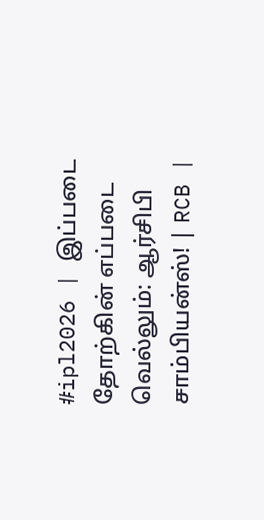#ipl2026 | இப்படை தோற்கின் எப்படை வெல்லும்: ஆர்சிபி சாம்பியன்ஸ்! | RCB |